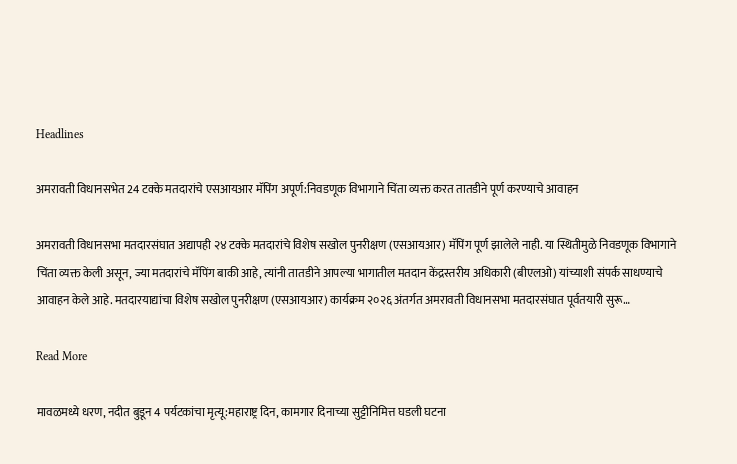Headlines

अमरावती विधानसभेत 24 टक्के मतदारांचे एसआयआर मॅपिंग अपूर्ण:निवडणूक विभागाने चिंता व्यक्त करत तातडीने पूर्ण करण्याचे आवाहन

अमरावती विधानसभा मतदारसंघात अद्यापही २४ टक्के मतदारांचे विशेष सखोल पुनरीक्षण (एसआयआर) मॅपिंग पूर्ण झालेले नाही. या स्थितीमुळे निवडणूक विभागाने चिंता व्यक्त केली असून, ज्या मतदारांचे मॅपिंग बाकी आहे, त्यांनी तातडीने आपल्या भागातील मतदान केंद्रस्तरीय अधिकारी (बीएलओ) यांच्याशी संपर्क साधण्याचे आवाहन केले आहे. मतदारयाद्यांचा विशेष सखोल पुनरीक्षण (एसआयआर) कार्यक्रम २०२६ अंतर्गत अमरावती विधानसभा मतदारसंघात पूर्वतयारी सुरू…

Read More

मावळमध्ये धरण, नदीत बुडून 4 पर्यटकांचा मृत्यू:महाराष्ट्र दिन, कामगार दिनाच्या सुट्टीनिमित्त घडली घटना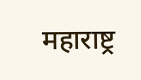महाराष्ट्र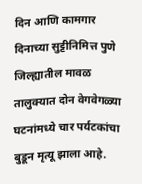दिन आणि कामगार दिनाच्या सुट्टीनिमित्त पुणे जिल्ह्यातील मावळ तालुक्यात दोन वेगवेगळ्या घटनांमध्ये चार पर्यटकांचा बुडून मृत्यू झाला आहे.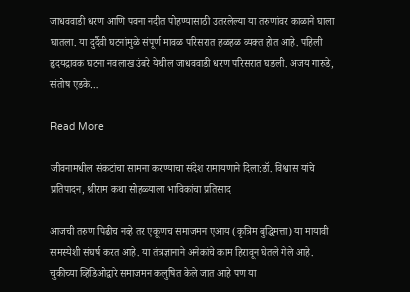जाधववाडी धरण आणि पवना नदीत पोहण्यासाठी उतरलेल्या या तरुणांवर काळाने घाला घातला. या दुर्दैवी घटनांमुळे संपूर्ण मावळ परिसरात हळहळ व्यक्त होत आहे. पहिली हृदयद्रावक घटना नवलाख उंबरे येथील जाधववाडी धरण परिसरात घडली. अजय गारुडे, संतोष एडके…

Read More

जीवनामधील संकटांचा सामना करण्याचा संदेश रामायणाने दिला:डॉ. विश्वास यांचे प्रतिपादन, श्रीराम कथा सोहळ्याला भाविकांचा प्रतिसाद

आजची तरुण पिढीच नव्हे तर एकूणच समाजमन एआय (कृत्रिम बुद्धिमत्ता) या मायावी समस्येशी संघर्ष करत आहे. या तंत्रज्ञानाने अनेकांचे काम हिरावून घेतले गेले आहे. चुकीच्या व्हिडिओद्वारे समाजमन कलुषित केले जात आहे पण या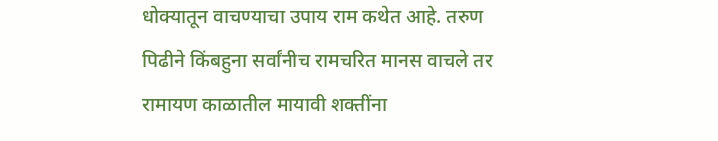धोक्यातून वाचण्याचा उपाय राम कथेत आहे. तरुण पिढीने किंबहुना सर्वांनीच रामचरित मानस वाचले तर रामायण काळातील मायावी शक्तींना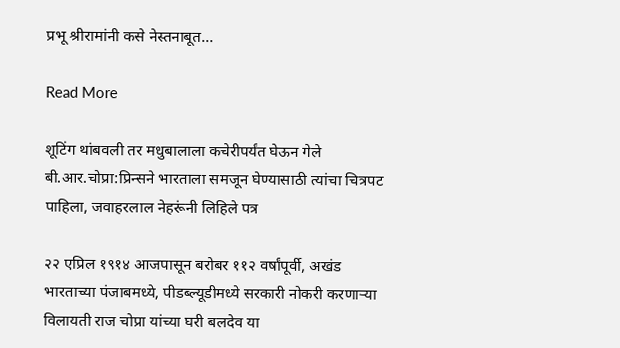प्रभू श्रीरामांनी कसे नेस्तनाबूत…

Read More

शूटिंग थांबवली तर मधुबालाला कचेरीपर्यंत घेऊन गेले बी.आर.चोप्रा:प्रिन्सने भारताला समजून घेण्यासाठी त्यांचा चित्रपट पाहिला, जवाहरलाल नेहरूंनी लिहिले पत्र

२२ एप्रिल १९१४ आजपासून बरोबर ११२ वर्षांपूर्वी, अखंड भारताच्या पंजाबमध्ये, पीडब्ल्यूडीमध्ये सरकारी नोकरी करणाऱ्या विलायती राज चोप्रा यांच्या घरी बलदेव या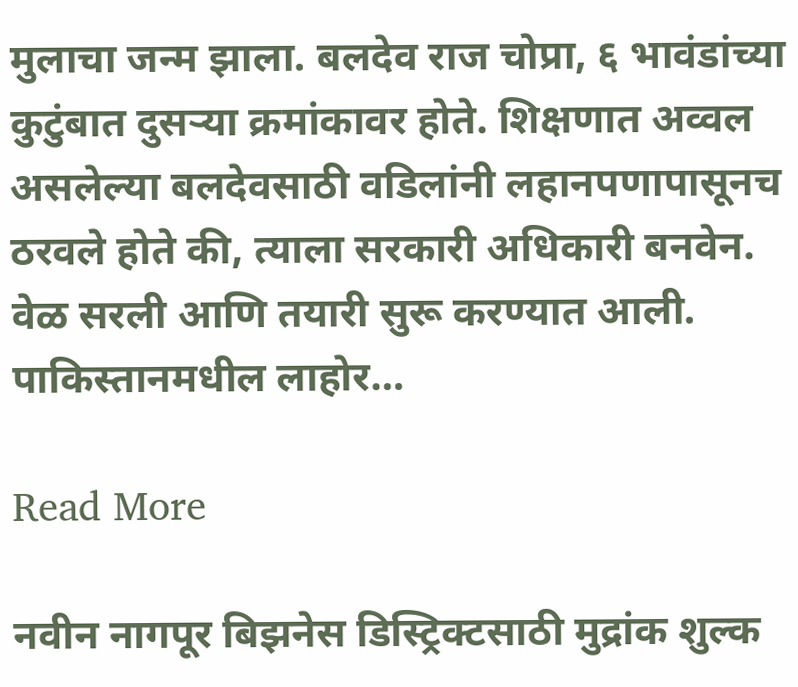मुलाचा जन्म झाला. बलदेव राज चोप्रा, ६ भावंडांच्या कुटुंबात दुसऱ्या क्रमांकावर होते. शिक्षणात अव्वल असलेल्या बलदेवसाठी वडिलांनी लहानपणापासूनच ठरवले होते की, त्याला सरकारी अधिकारी बनवेन. वेळ सरली आणि तयारी सुरू करण्यात आली. पाकिस्तानमधील लाहोर…

Read More

नवीन नागपूर बिझनेस डिस्ट्रिक्टसाठी मुद्रांक शुल्क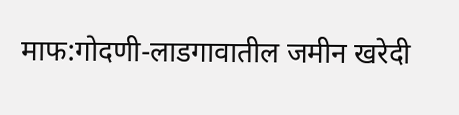माफ:गोदणी-लाडगावातील जमीन खरेदी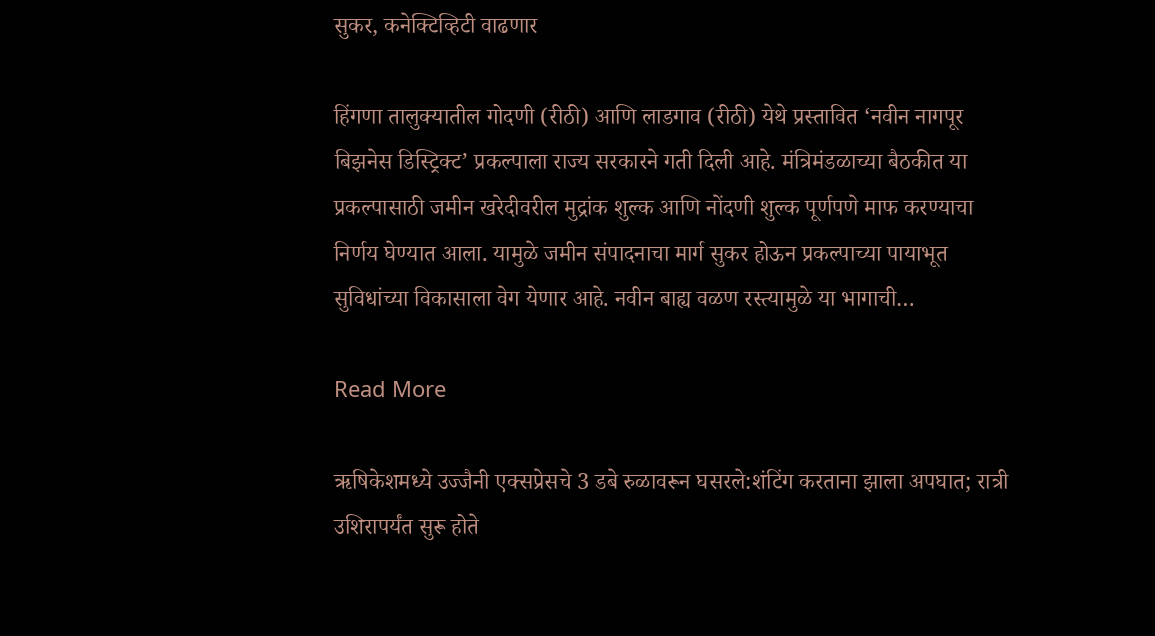सुकर, कनेक्टिव्हिटी वाढणार

हिंगणा तालुक्यातील गोदणी (रीठी) आणि लाडगाव (रीठी) येथे प्रस्तावित ‘नवीन नागपूर बिझनेस डिस्ट्रिक्ट’ प्रकल्पाला राज्य सरकारने गती दिली आहे. मंत्रिमंडळाच्या बैठकीत या प्रकल्पासाठी जमीन खरेदीवरील मुद्रांक शुल्क आणि नोंदणी शुल्क पूर्णपणे माफ करण्याचा निर्णय घेण्यात आला. यामुळे जमीन संपादनाचा मार्ग सुकर होऊन प्रकल्पाच्या पायाभूत सुविधांच्या विकासाला वेग येणार आहे. नवीन बाह्य वळण रस्त्यामुळे या भागाची…

Read More

ऋषिकेशमध्ये उज्जैनी एक्सप्रेसचे 3 डबे रुळावरून घसरले:शंटिंग करताना झाला अपघात; रात्री उशिरापर्यंत सुरू होते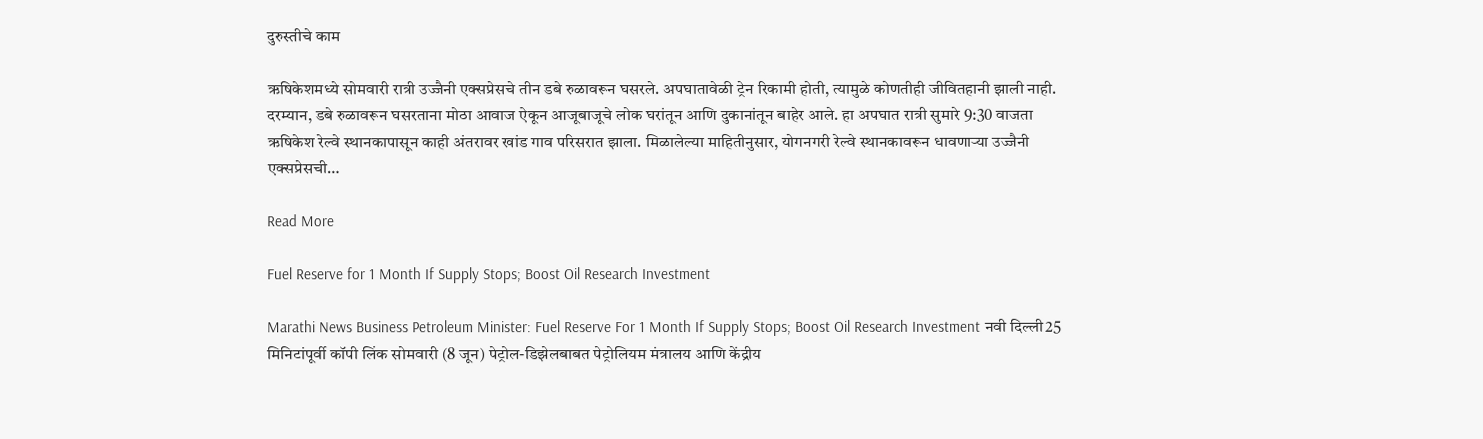दुरुस्तीचे काम

ऋषिकेशमध्ये सोमवारी रात्री उज्जैनी एक्सप्रेसचे तीन डबे रुळावरून घसरले. अपघातावेळी ट्रेन रिकामी होती, त्यामुळे कोणतीही जीवितहानी झाली नाही. दरम्यान, डबे रुळावरून घसरताना मोठा आवाज ऐकून आजूबाजूचे लोक घरांतून आणि दुकानांतून बाहेर आले. हा अपघात रात्री सुमारे 9:30 वाजता ऋषिकेश रेल्वे स्थानकापासून काही अंतरावर खांड गाव परिसरात झाला. मिळालेल्या माहितीनुसार, योगनगरी रेल्वे स्थानकावरून धावणाऱ्या उज्जैनी एक्सप्रेसची…

Read More

Fuel Reserve for 1 Month If Supply Stops; Boost Oil Research Investment

Marathi News Business Petroleum Minister: Fuel Reserve For 1 Month If Supply Stops; Boost Oil Research Investment नवी दिल्ली25 मिनिटांपूर्वी कॉपी लिंक सोमवारी (8 जून) पेट्रोल-डिझेलबाबत पेट्रोलियम मंत्रालय आणि केंद्रीय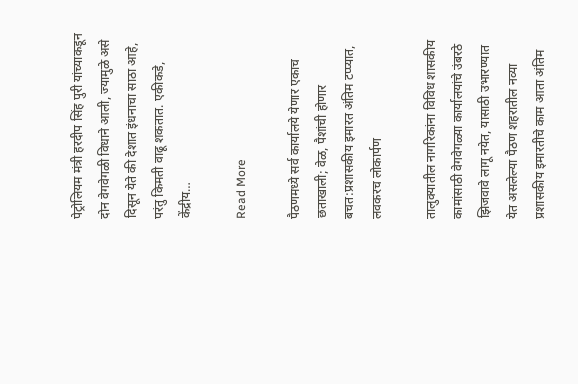पेट्रोलियम मंत्री हरदीप सिंह पुरी यांच्याकडून दोन वेगवेगळी विधाने आली, ज्यामुळे असे दिसून येते की देशात इंधनाचा साठा आहे, परंतु किमती वाढू शकतात. एकीकडे, केंद्रीय…

Read More

पैठणमध्ये सर्व कार्यालये येणार एकाच छताखाली; वेळ, पैशांची होणार बचत:प्रशासकीय इमारत अंतिम टप्प्यात, लवकरच लोकार्पण

तालुक्यातील नागरिकांना विविध शासकीय कामांसाठी वेगवेगळ्या कार्यालयांचे उंबरठे झिजवावे लागू नयेत, यासाठी उभारण्यात येत असलेल्या पैठण शहरातील नव्या प्रशासकीय इमारतीचे काम आता अंतिम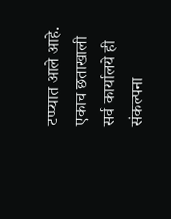टप्प्यात आले आहे. एकाच छताखाली सर्व कार्यालये ही संकल्पना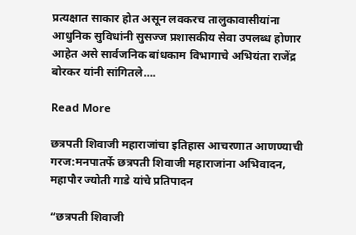प्रत्यक्षात साकार होत असून लवकरच तालुकावासीयांना आधुनिक सुविधांनी सुसज्ज प्रशासकीय सेवा उपलब्ध होणार आहेत असे सार्वजनिक बांधकाम विभागाचे अभियंता राजेंद्र बोरकर यांनी सांगितले….

Read More

छत्रपती शिवाजी महाराजांचा इतिहास आचरणात आणण्याची गरज:मनपातर्फे छत्रपती शिवाजी महाराजांना अभिवादन, महापौर ज्योती गाडे यांचे प्रतिपादन

“छत्रपती शिवाजी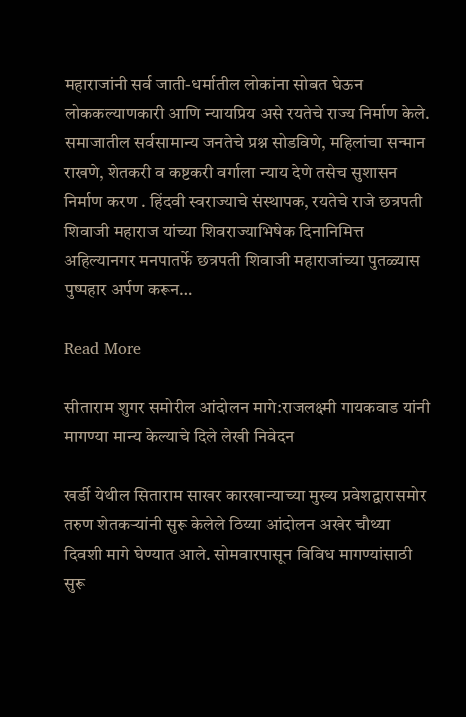महाराजांनी सर्व जाती-धर्मातील लोकांना सोबत घेऊन लोककल्याणकारी आणि न्यायप्रिय असे रयतेचे राज्य निर्माण केले. समाजातील सर्वसामान्य जनतेचे प्रश्न सोडविणे, महिलांचा सन्मान राखणे, शेतकरी व कष्टकरी वर्गाला न्याय देणे तसेच सुशासन निर्माण करण . हिंदवी स्वराज्याचे संस्थापक, रयतेचे राजे छत्रपती शिवाजी महाराज यांच्या शिवराज्याभिषेक दिनानिमित्त अहिल्यानगर मनपातर्फे छत्रपती शिवाजी महाराजांच्या पुतळ्यास पुष्पहार अर्पण करून…

Read More

सीताराम शुगर समोरील आंदोलन मागे:राजलक्ष्मी गायकवाड यांनी मागण्या मान्य केल्याचे दिले लेखी निवेदन

खर्डी येथील सिताराम साखर कारखान्याच्या मुख्य प्रवेशद्वारासमोर तरुण शेतकऱ्यांनी सुरू केलेले ठिय्या आंदोलन अखेर चौथ्या दिवशी मागे घेण्यात आले. सोमवारपासून विविध मागण्यांसाठी सुरू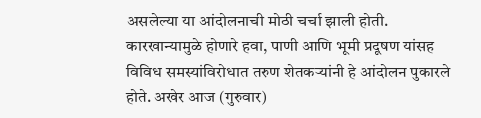असलेल्या या आंदोलनाची मोठी चर्चा झाली होती. कारखान्यामुळे होणारे हवा, पाणी आणि भूमी प्रदूषण यांसह विविध समस्यांविरोधात तरुण शेतकऱ्यांनी हे आंदोलन पुकारले होते. अखेर आज (गुरुवार)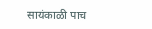सायंकाळी पाच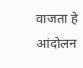वाजता हे आंदोलन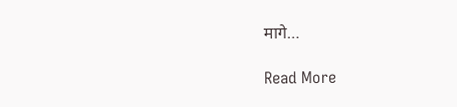मागे…

Read More